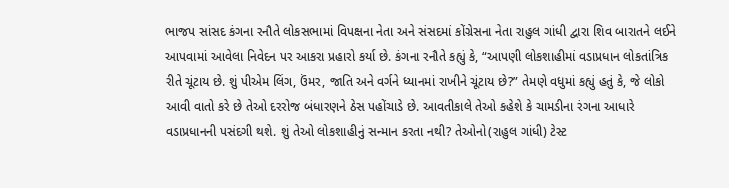ભાજપ સાંસદ કંગના રનૌતે લોકસભામાં વિપક્ષના નેતા અને સંસદમાં કોંગ્રેસના નેતા રાહુલ ગાંધી દ્વારા શિવ બારાતને લઈને આપવામાં આવેલા નિવેદન પર આકરા પ્રહારો કર્યા છે. કંગના રનૌતે કહ્યું કે, “આપણી લોકશાહીમાં વડાપ્રધાન લોકતાંત્રિક રીતે ચૂંટાય છે. શું પીએમ લિંગ, ઉંમર, જાતિ અને વર્ગને ધ્યાનમાં રાખીને ચૂંટાય છે?” તેમણે વધુમાં કહ્યું હતું કે, જે લોકો આવી વાતો કરે છે તેઓ દરરોજ બંધારણને ઠેસ પહોંચાડે છે. આવતીકાલે તેઓ કહેશે કે ચામડીના રંગના આધારે વડાપ્રધાનની પસંદગી થશે. શું તેઓ લોકશાહીનું સન્માન કરતા નથી? તેઓનો(રાહુલ ગાંધી) ટેસ્ટ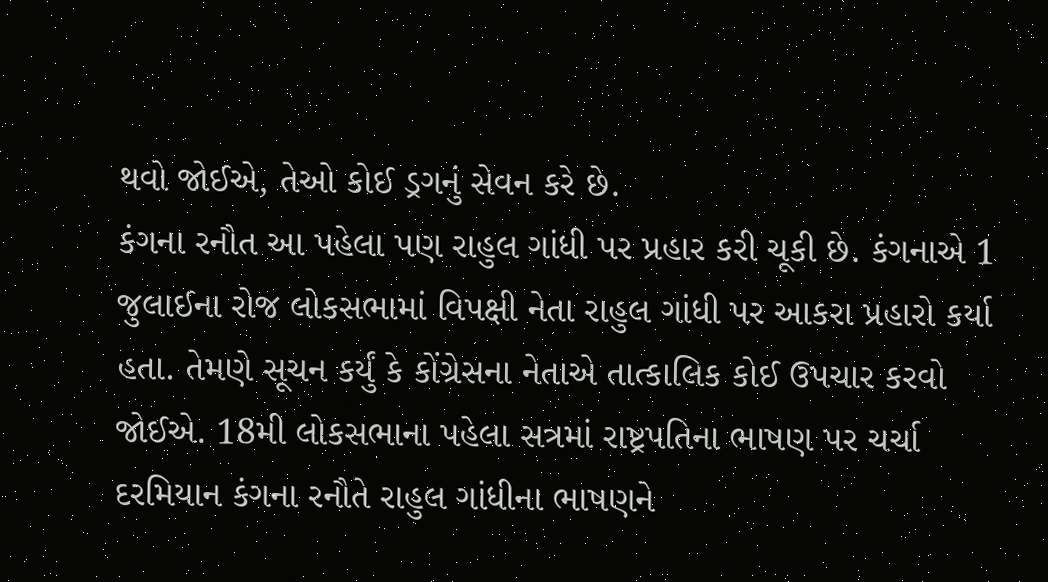થવો જોઈએ, તેઓ કોઈ ડ્રગનું સેવન કરે છે.
કંગના રનૌત આ પહેલા પણ રાહુલ ગાંધી પર પ્રહાર કરી ચૂકી છે. કંગનાએ 1 જુલાઈના રોજ લોકસભામાં વિપક્ષી નેતા રાહુલ ગાંધી પર આકરા પ્રહારો કર્યા હતા. તેમણે સૂચન કર્યું કે કોંગ્રેસના નેતાએ તાત્કાલિક કોઈ ઉપચાર કરવો જોઈએ. 18મી લોકસભાના પહેલા સત્રમાં રાષ્ટ્રપતિના ભાષણ પર ચર્ચા દરમિયાન કંગના રનૌતે રાહુલ ગાંધીના ભાષણને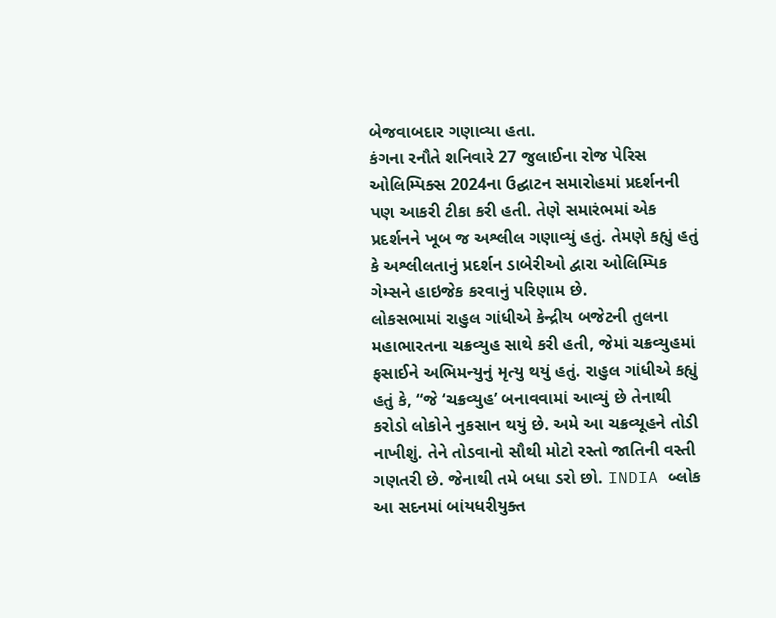બેજવાબદાર ગણાવ્યા હતા.
કંગના રનૌતે શનિવારે 27 જુલાઈના રોજ પેરિસ ઓલિમ્પિક્સ 2024ના ઉદ્ઘાટન સમારોહમાં પ્રદર્શનની પણ આકરી ટીકા કરી હતી. તેણે સમારંભમાં એક પ્રદર્શનને ખૂબ જ અશ્લીલ ગણાવ્યું હતું. તેમણે કહ્યું હતું કે અશ્લીલતાનું પ્રદર્શન ડાબેરીઓ દ્વારા ઓલિમ્પિક ગેમ્સને હાઇજેક કરવાનું પરિણામ છે.
લોકસભામાં રાહુલ ગાંધીએ કેન્દ્રીય બજેટની તુલના મહાભારતના ચક્રવ્યુહ સાથે કરી હતી, જેમાં ચક્રવ્યુહમાં ફસાઈને અભિમન્યુનું મૃત્યુ થયું હતું. રાહુલ ગાંધીએ કહ્યું હતું કે, “જે ‘ચક્રવ્યુહ’ બનાવવામાં આવ્યું છે તેનાથી કરોડો લોકોને નુકસાન થયું છે. અમે આ ચક્રવ્યૂહને તોડી નાખીશું. તેને તોડવાનો સૌથી મોટો રસ્તો જાતિની વસ્તી ગણતરી છે. જેનાથી તમે બધા ડરો છો. INDIA બ્લોક આ સદનમાં બાંયધરીયુક્ત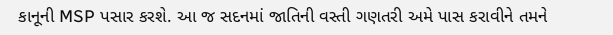કાનૂની MSP પસાર કરશે. આ જ સદનમાં જાતિની વસ્તી ગણતરી અમે પાસ કરાવીને તમને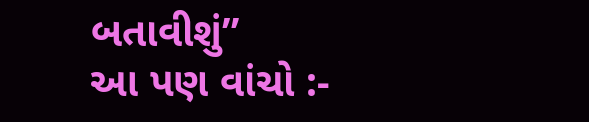બતાવીશું”
આ પણ વાંચો :-